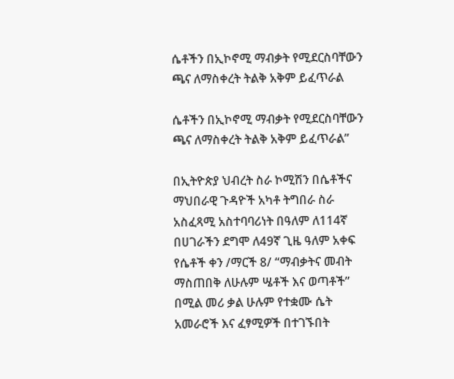ሴቶችን በኢኮኖሚ ማብቃት የሚደርስባቸውን ጫና ለማስቀረት ትልቅ አቅም ይፈጥራል

ሴቶችን በኢኮኖሚ ማብቃት የሚደርስባቸውን ጫና ለማስቀረት ትልቅ አቅም ይፈጥራል”

በኢትዮጵያ ህብረት ስራ ኮሚሽን በሴቶችና ማህበራዊ ጉዳዮች አካቶ ትግበራ ስራ አስፈጻሚ አስተባባሪነት በዓለም ለ114ኛ በሀገራችን ደግሞ ለ49ኛ ጊዜ ዓለም አቀፍ የሴቶች ቀን /ማርች 8/ “ማብቃትና መብት ማስጠበቅ ለሁሉም ሤቶች እና ወጣቶች” በሚል መሪ ቃል ሁሉም የተቋሙ ሴት አመራሮች እና ፈፃሚዎች በተገኙበት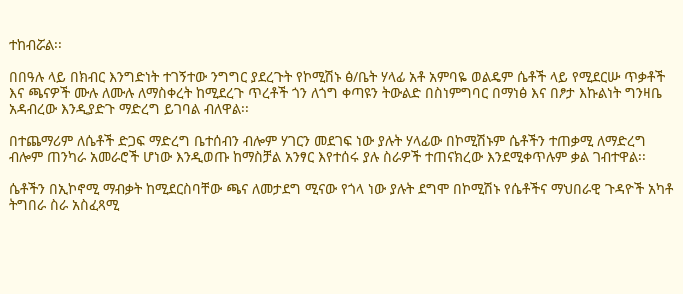ተከብሯል፡፡

በበዓሉ ላይ በክብር እንግድነት ተገኝተው ንግግር ያደረጉት የኮሚሽኑ ፅ/ቤት ሃላፊ አቶ አምባዬ ወልዴም ሴቶች ላይ የሚደርሡ ጥቃቶች እና ጫናዎች ሙሉ ለሙሉ ለማስቀረት ከሚደረጉ ጥረቶች ጎን ለጎግ ቀጣዩን ትውልድ በስነምግባር በማነፅ እና በፆታ እኩልነት ግንዛቤ አዳብረው እንዲያድጉ ማድረግ ይገባል ብለዋል፡፡

በተጨማሪም ለሴቶች ድጋፍ ማድረግ ቤተሰብን ብሎም ሃገርን መደገፍ ነው ያሉት ሃላፊው በኮሚሽኑም ሴቶችን ተጠቃሚ ለማድረግ ብሎም ጠንካራ አመራሮች ሆነው እንዲወጡ ከማስቻል አንፃር እየተሰሩ ያሉ ስራዎች ተጠናክረው እንደሚቀጥሉም ቃል ገብተዋል፡፡

ሴቶችን በኢኮኖሚ ማብቃት ከሚደርስባቸው ጫና ለመታደግ ሚናው የጎላ ነው ያሉት ደግሞ በኮሚሽኑ የሴቶችና ማህበራዊ ጉዳዮች አካቶ ትግበራ ስራ አስፈጻሚ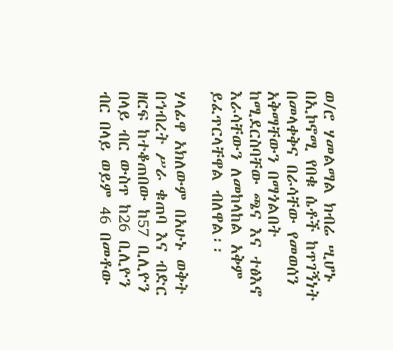ወ/ሮ ሃመልማል ክብሬ ሢሆኑ በኢኮኖሚ የበቁ ሴቶች ከጥገኝነት በመላቀቅና በራሳቸው የመወሰን አቅማቸውን በማጎልበት ከሚደርስባቸው ጫና እና ተፅእኖ እራሳቸውን ለመከላከል አቅም ይፈጥርላቸዋል ብለዋል፡፡

ሃላፊዋ አክለውም በአሁኑ ወቅት በኅብረት ሥራ ቁጠባ እና ብድር ዘርፍ ከተቆጠበው ከ57 ቢሊዮን በላይ ብር ውስጥ ከ26 ቢሊዮን ብር በላይ ወይም 46 በመቶው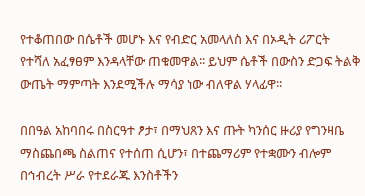የተቆጠበው በሴቶች መሆኑ እና የብድር አመላለስ እና በኦዲት ሪፖርት የተሻለ አፈፃፀም እንዳላቸው ጠቁመዋል፡፡ ይህም ሴቶች በውስን ድጋፍ ትልቅ ውጤት ማምጣት እንደሚችሉ ማሳያ ነው ብለዋል ሃላፊዋ፡፡

በበዓል አከባበሩ በስርዓተ ፆታ፣ በማህጸን እና ጡት ካንሰር ዙሪያ የግንዛቤ ማስጨበጫ ስልጠና የተሰጠ ሲሆን፣ በተጨማሪም የተቋሙን ብሎም በኅብረት ሥራ የተደራጁ እንስቶችን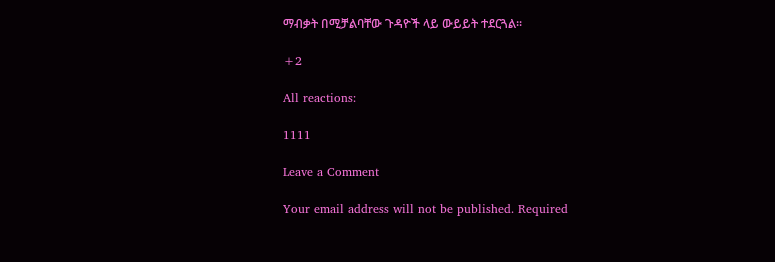ማብቃት በሚቻልባቸው ጉዳዮች ላይ ውይይት ተደርጓል፡፡

+2

All reactions:

1111

Leave a Comment

Your email address will not be published. Required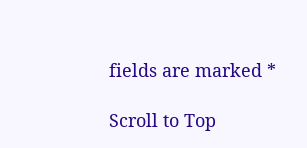fields are marked *

Scroll to Top